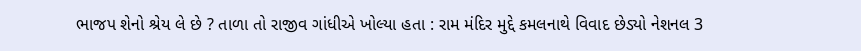ભાજપ શેનો શ્રેય લે છે ? તાળા તો રાજીવ ગાંધીએ ખોલ્યા હતા : રામ મંદિર મુદ્દે કમલનાથે વિવાદ છેડ્યો નેશનલ 3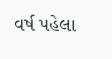વર્ષ પહેલા